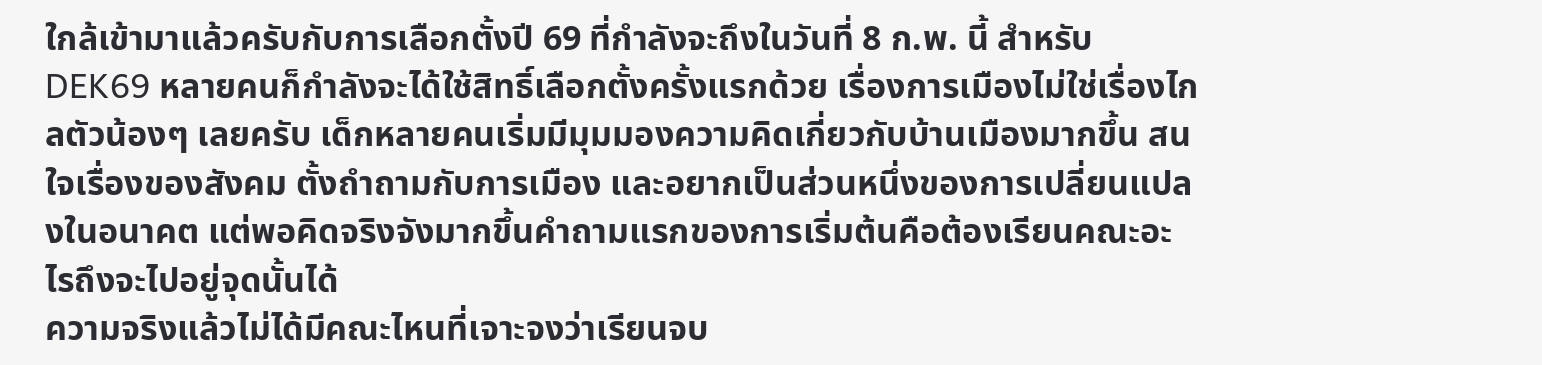ใกล้เข้ามาแล้วครับกับการเลือกตั้งปี 69 ที่กำลังจะถึงในวันที่ 8 ก.พ. นี้ สำหรับ DEK69 หลายคนก็กำลังจะได้ใช้สิทธิ์เลือกตั้งครั้งแรกด้วย เรื่องการเมืองไม่ใช่เรื่องไกลตัวน้องๆ เลยครับ เด็กหลายคนเริ่มมีมุมมองความคิดเกี่ยวกับบ้านเมืองมากขึ้น สนใจเรื่องของสังคม ตั้งถำถามกับการเมือง และอยากเป็นส่วนหนึ่งของการเปลี่ยนแปลงในอนาคต แต่พอคิดจริงจังมากขึ้นคำถามแรกของการเริ่มต้นคือต้องเรียนคณะอะไรถึงจะไปอยู่จุดนั้นได้
ความจริงแล้วไม่ได้มีคณะไหนที่เจาะจงว่าเรียนจบ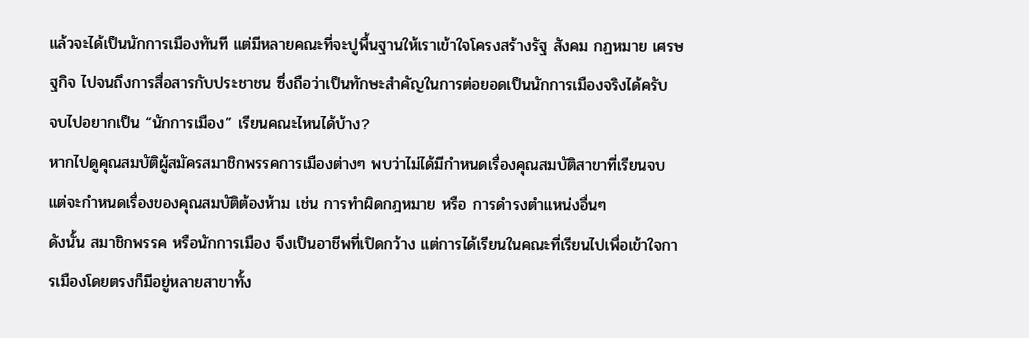แล้วจะได้เป็นนักการเมืองทันที แต่มีหลายคณะที่จะปูพื้นฐานให้เราเข้าใจโครงสร้างรัฐ สังคม กฏหมาย เศรษฐกิจ ไปจนถึงการสื่อสารกับประชาชน ซึ่งถือว่าเป็นทักษะสำคัญในการต่อยอดเป็นนักการเมืองจริงได้ครับ
จบไปอยากเป็น “นักการเมือง” เรียนคณะไหนได้บ้าง?
หากไปดูคุณสมบัติผู้สมัครสมาชิกพรรคการเมืองต่างๆ พบว่าไม่ได้มีกำหนดเรื่องคุณสมบัติสาขาที่เรียนจบ แต่จะกำหนดเรื่องของคุณสมบัติต้องห้าม เช่น การทำผิดกฎหมาย หรือ การดำรงตำแหน่งอื่นๆ
ดังนั้น สมาชิกพรรค หรือนักการเมือง จึงเป็นอาชีพที่เปิดกว้าง แต่การได้เรียนในคณะที่เรียนไปเพื่อเข้าใจการเมืองโดยตรงก็มีอยู่หลายสาขาทั้ง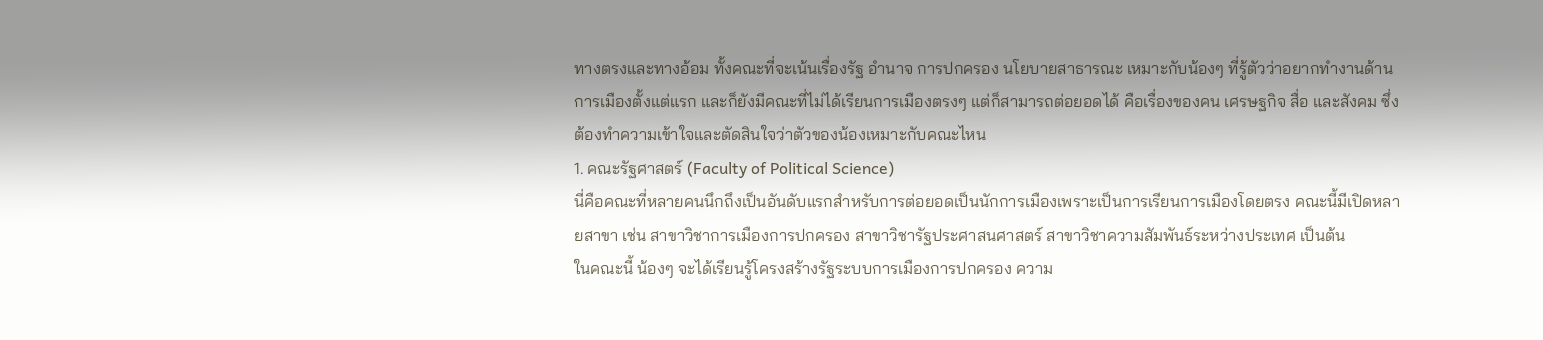ทางตรงและทางอ้อม ทั้งคณะที่จะเน้นเรื่องรัฐ อำนาจ การปกครอง นโยบายสาธารณะ เหมาะกับน้องๆ ที่รู้ตัวว่าอยากทำงานด้านการเมืองตั้งแต่แรก และก็ยังมีคณะที่ไม่ได้เรียนการเมืองตรงๆ แต่ก็สามารถต่อยอดได้ คือเรื่องของคน เศรษฐกิจ สื่อ และสังคม ซึ่งต้องทำความเข้าใจและตัดสินใจว่าตัวของน้องเหมาะกับคณะไหน
1. คณะรัฐศาสตร์ (Faculty of Political Science)
นี่คือคณะที่หลายคนนึกถึงเป็นอันดับแรกสำหรับการต่อยอดเป็นนักการเมืองเพราะเป็นการเรียนการเมืองโดยตรง คณะนี้มีเปิดหลายสาขา เช่น สาขาวิชาการเมืองการปกครอง สาขาวิชารัฐประศาสนศาสตร์ สาขาวิชาความสัมพันธ์ระหว่างประเทศ เป็นต้น
ในคณะนี้ น้องๆ จะได้เรียนรู้โครงสร้างรัฐระบบการเมืองการปกครอง ความ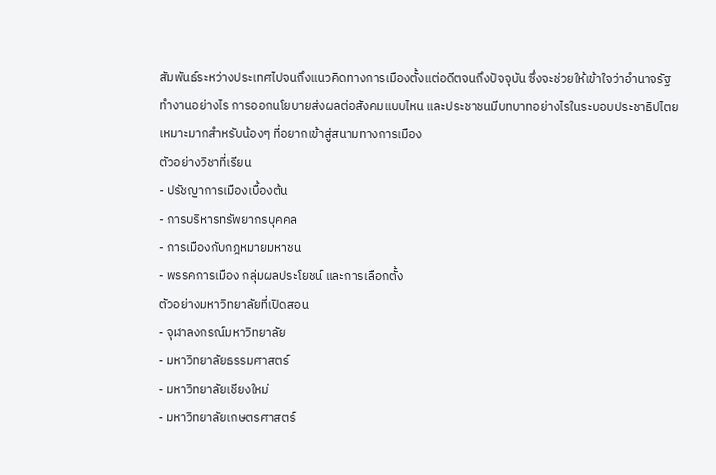สัมพันธ์ระหว่างประเทศไปจนถึงแนวคิดทางการเมืองตั้งแต่อดีตจนถึงปัจจุบัน ซึ่งจะช่วยให้เข้าใจว่าอำนาจรัฐทำงานอย่างไร การออกนโยบายส่งผลต่อสังคมแบบไหน และประชาชนมีบทบาทอย่างไรในระบอบประชาธิปไตย เหมาะมากสำหรับน้องๆ ที่อยากเข้าสู่สนามทางการเมือง
ตัวอย่างวิชาที่เรียน
- ปรัชญาการเมืองเบื้องต้น
- การบริหารทรัพยากรบุคคล
- การเมืองกับกฎหมายมหาชน
- พรรคการเมือง กลุ่มผลประโยชน์ และการเลือกตั้ง
ตัวอย่างมหาวิทยาลัยที่เปิดสอน
- จุฬาลงกรณ์มหาวิทยาลัย
- มหาวิทยาลัยธรรมศาสตร์
- มหาวิทยาลัยเชียงใหม่
- มหาวิทยาลัยเกษตรศาสตร์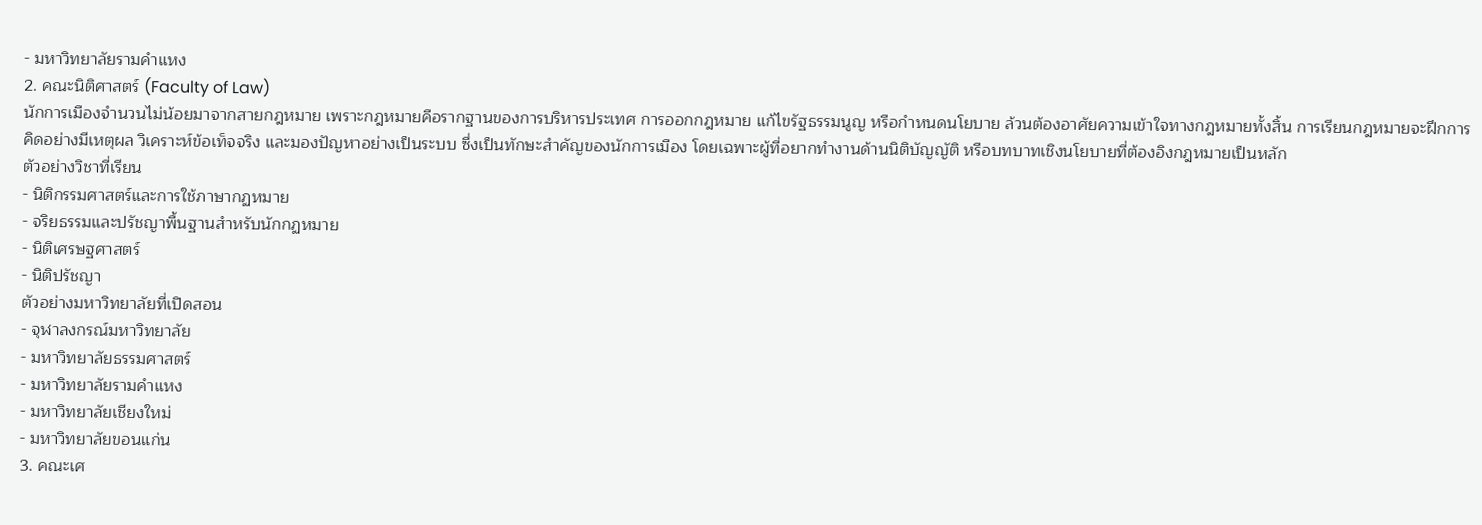- มหาวิทยาลัยรามคำแหง
2. คณะนิติศาสตร์ (Faculty of Law)
นักการเมืองจำนวนไม่น้อยมาจากสายกฎหมาย เพราะกฎหมายคือรากฐานของการบริหารประเทศ การออกกฎหมาย แก้ไขรัฐธรรมนูญ หรือกำหนดนโยบาย ล้วนต้องอาศัยความเข้าใจทางกฎหมายทั้งสิ้น การเรียนกฎหมายจะฝึกการคิดอย่างมีเหตุผล วิเคราะห์ข้อเท็จจริง และมองปัญหาอย่างเป็นระบบ ซึ่งเป็นทักษะสำคัญของนักการเมือง โดยเฉพาะผู้ที่อยากทำงานด้านนิติบัญญัติ หรือบทบาทเชิงนโยบายที่ต้องอิงกฎหมายเป็นหลัก
ตัวอย่างวิชาที่เรียน
- นิติกรรมศาสตร์และการใช้ภาษากฏหมาย
- จริยธรรมและปรัชญาพื้นฐานสำหรับนักกฏหมาย
- นิติเศรษฐศาสตร์
- นิติปรัชญา
ตัวอย่างมหาวิทยาลัยที่เปิดสอน
- จุฬาลงกรณ์มหาวิทยาลัย
- มหาวิทยาลัยธรรมศาสตร์
- มหาวิทยาลัยรามคำแหง
- มหาวิทยาลัยเชียงใหม่
- มหาวิทยาลัยขอนแก่น
3. คณะเศ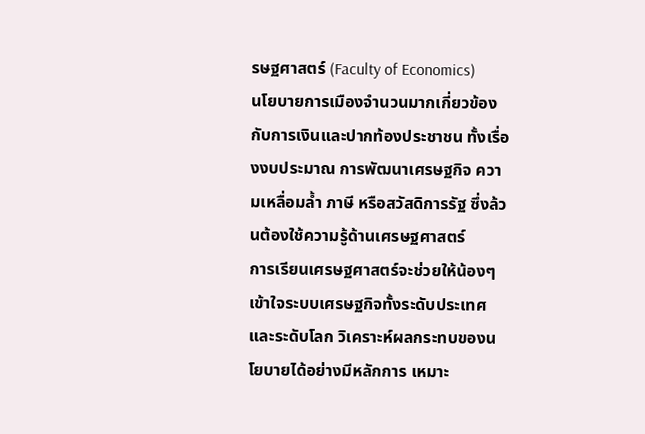รษฐศาสตร์ (Faculty of Economics)
นโยบายการเมืองจำนวนมากเกี่ยวข้องกับการเงินและปากท้องประชาชน ทั้งเรื่องงบประมาณ การพัฒนาเศรษฐกิจ ความเหลื่อมล้ำ ภาษี หรือสวัสดิการรัฐ ซึ่งล้วนต้องใช้ความรู้ด้านเศรษฐศาสตร์
การเรียนเศรษฐศาสตร์จะช่วยให้น้องๆ เข้าใจระบบเศรษฐกิจทั้งระดับประเทศและระดับโลก วิเคราะห์ผลกระทบของนโยบายได้อย่างมีหลักการ เหมาะ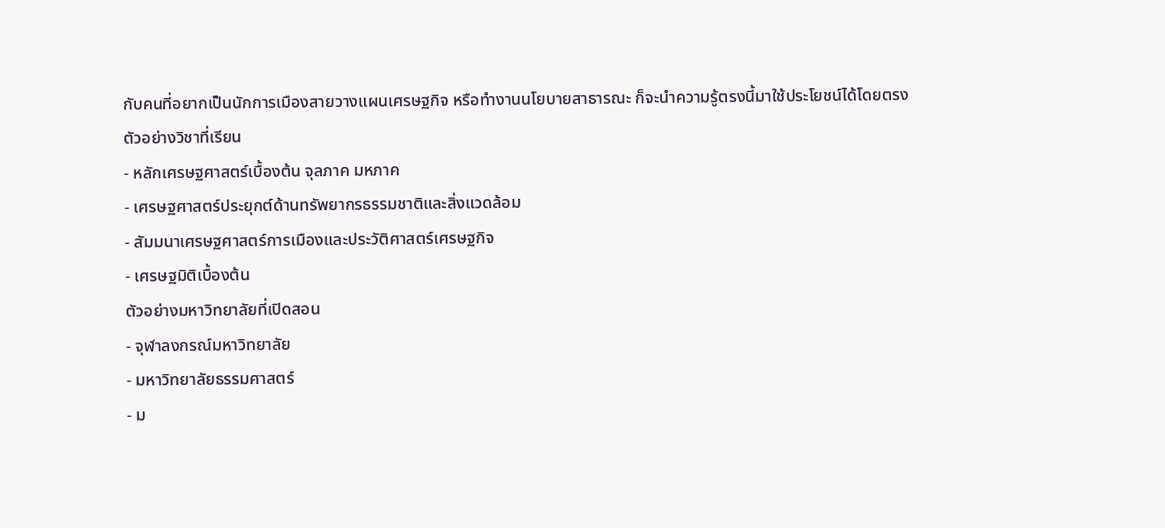กับคนที่อยากเป็นนักการเมืองสายวางแผนเศรษฐกิจ หรือทำงานนโยบายสาธารณะ ก็จะนำความรู้ตรงนี้มาใช้ประโยชน์ได้โดยตรง
ตัวอย่างวิชาที่เรียน
- หลักเศรษฐศาสตร์เบื้องต้น จุลภาค มหภาค
- เศรษฐศาสตร์ประยุกต์ด้านทรัพยากรธรรมชาติและสิ่งแวดล้อม
- สัมมนาเศรษฐศาสตร์การเมืองและประวัติศาสตร์เศรษฐกิจ
- เศรษฐมิติเบื้องต้น
ตัวอย่างมหาวิทยาลัยที่เปิดสอน
- จุฬาลงกรณ์มหาวิทยาลัย
- มหาวิทยาลัยธรรมศาสตร์
- ม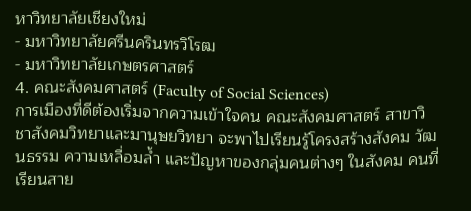หาวิทยาลัยเชียงใหม่
- มหาวิทยาลัยศรีนครินทรวิโรฒ
- มหาวิทยาลัยเกษตรศาสตร์
4. คณะสังคมศาสตร์ (Faculty of Social Sciences)
การเมืองที่ดีต้องเริ่มจากความเข้าใจคน คณะสังคมศาสตร์ สาขาวิชาสังคมวิทยาและมานุษยวิทยา จะพาไปเรียนรู้โครงสร้างสังคม วัฒนธรรม ความเหลื่อมล้ำ และปัญหาของกลุ่มคนต่างๆ ในสังคม คนที่เรียนสาย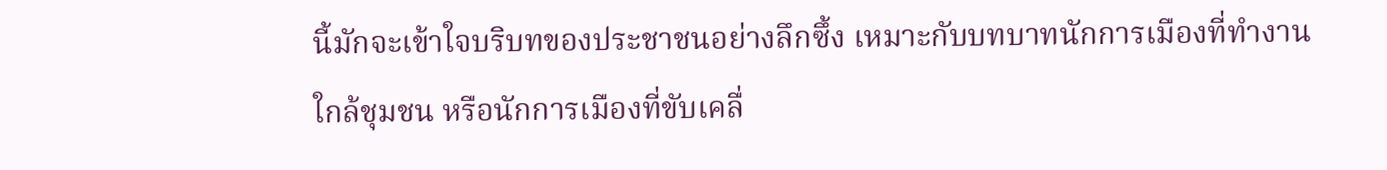นี้มักจะเข้าใจบริบทของประชาชนอย่างลึกซึ้ง เหมาะกับบทบาทนักการเมืองที่ทำงานใกล้ชุมชน หรือนักการเมืองที่ขับเคลื่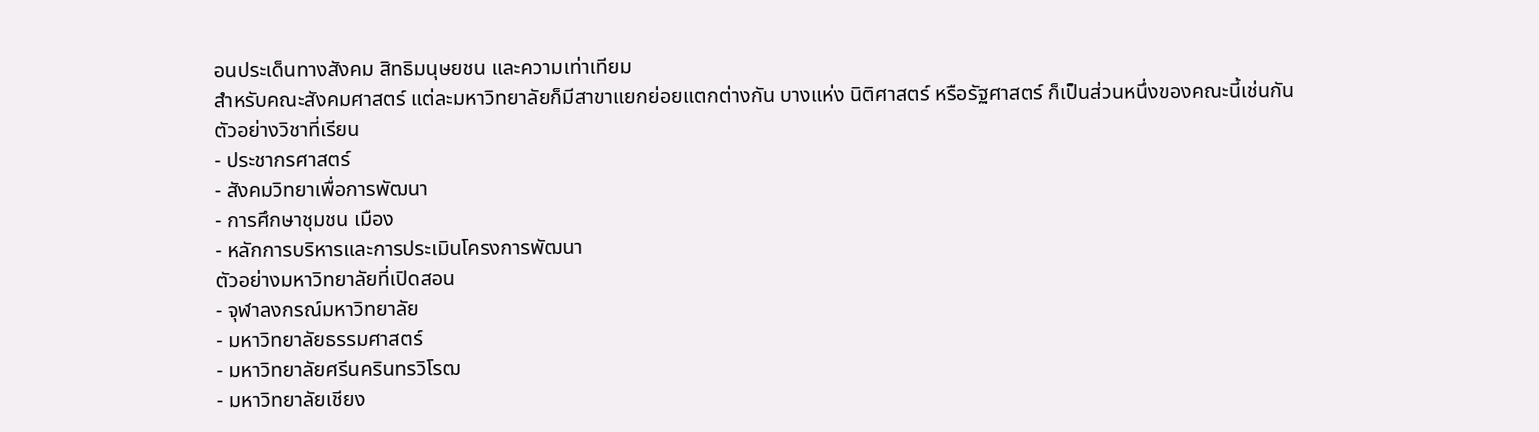อนประเด็นทางสังคม สิทธิมนุษยชน และความเท่าเทียม
สำหรับคณะสังคมศาสตร์ แต่ละมหาวิทยาลัยก็มีสาขาแยกย่อยแตกต่างกัน บางแห่ง นิติศาสตร์ หรือรัฐศาสตร์ ก็เป็นส่วนหนึ่งของคณะนี้เช่นกัน
ตัวอย่างวิชาที่เรียน
- ประชากรศาสตร์
- สังคมวิทยาเพื่อการพัฒนา
- การศึกษาชุมชน เมือง
- หลักการบริหารและการประเมินโครงการพัฒนา
ตัวอย่างมหาวิทยาลัยที่เปิดสอน
- จุฬาลงกรณ์มหาวิทยาลัย
- มหาวิทยาลัยธรรมศาสตร์
- มหาวิทยาลัยศรีนครินทรวิโรฒ
- มหาวิทยาลัยเชียง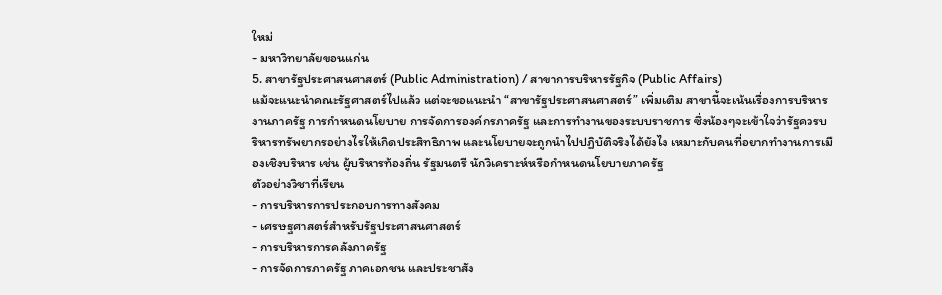ใหม่
- มหาวิทยาลัยขอนแก่น
5. สาขารัฐประศาสนศาสตร์ (Public Administration) / สาขาการบริหารรัฐกิจ (Public Affairs)
แม้จะแนะนำคณะรัฐศาสตร์ไปแล้ว แต่จะขอแนะนำ “สาขารัฐประศาสนศาสตร์” เพิ่มเติม สาขานี้จะเน้นเรื่องการบริหารงานภาครัฐ การกำหนดนโยบาย การจัดการองค์กรภาครัฐ และการทำงานของระบบราชการ ซึ่งน้องๆจะเข้าใจว่ารัฐควรบริหารทรัพยากรอย่างไรให้เกิดประสิทธิภาพ และนโยบายจะถูกนำไปปฏิบัติจริงได้ยังไง เหมาะกับคนที่อยากทำงานการเมืองเชิงบริหาร เช่น ผู้บริหารท้องถิ่น รัฐมนตรี นักวิเคราะห์หรือกำหนดนโยบายภาครัฐ
ตัวอย่างวิชาที่เรียน
- การบริหารการประกอบการทางสังคม
- เศรษฐศาสตร์สำหรับรัฐประศาสนศาสตร์
- การบริหารการคลังภาครัฐ
- การจัดการภาครัฐ ภาคเอกชน และประชาสัง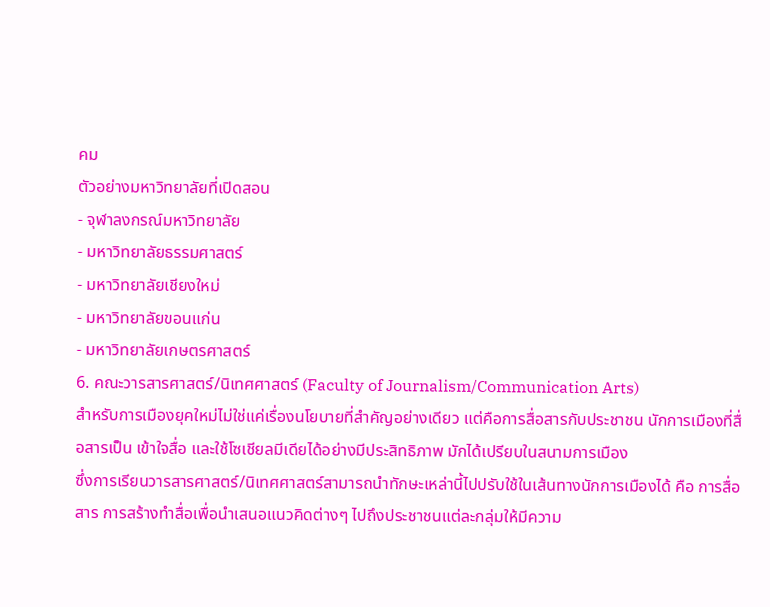คม
ตัวอย่างมหาวิทยาลัยที่เปิดสอน
- จุฬาลงกรณ์มหาวิทยาลัย
- มหาวิทยาลัยธรรมศาสตร์
- มหาวิทยาลัยเชียงใหม่
- มหาวิทยาลัยขอนแก่น
- มหาวิทยาลัยเกษตรศาสตร์
6. คณะวารสารศาสตร์/นิเทศศาสตร์ (Faculty of Journalism/Communication Arts)
สำหรับการเมืองยุคใหม่ไม่ใช่แค่เรื่องนโยบายที่สำคัญอย่างเดียว แต่คือการสื่อสารกับประชาชน นักการเมืองที่สื่อสารเป็น เข้าใจสื่อ และใช้โซเชียลมีเดียได้อย่างมีประสิทธิภาพ มักได้เปรียบในสนามการเมือง
ซึ่งการเรียนวารสารศาสตร์/นิเทศศาสตร์สามารถนำทักษะเหล่านี้ไปปรับใช้ในเส้นทางนักการเมืองได้ คือ การสื่อสาร การสร้างทำสื่อเพื่อนำเสนอแนวคิดต่างๆ ไปถึงประชาชนแต่ละกลุ่มให้มีความ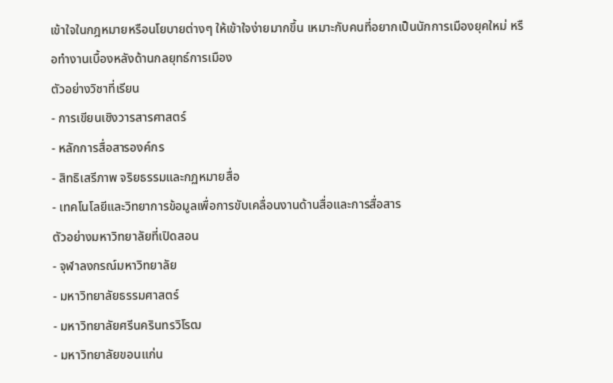เข้าใจในกฎหมายหรือนโยบายต่างๆ ให้เข้าใจง่ายมากขึ้น เหมาะกับคนที่อยากเป็นนักการเมืองยุคใหม่ หรือทำงานเบื้องหลังด้านกลยุทธ์การเมือง
ตัวอย่างวิชาที่เรียน
- การเขียนเชิงวารสารศาสตร์
- หลักการสื่อสารองค์กร
- สิทธิเสรีภาพ จริยธรรมและกฏหมายสื่อ
- เทคโนโลยีและวิทยาการข้อมูลเพื่อการขับเคลื่อนงานด้านสื่อและการสื่อสาร
ตัวอย่างมหาวิทยาลัยที่เปิดสอน
- จุฬาลงกรณ์มหาวิทยาลัย
- มหาวิทยาลัยธรรมศาสตร์
- มหาวิทยาลัยศรีนครินทรวิโรฒ
- มหาวิทยาลัยขอนแก่น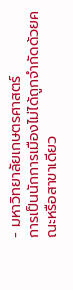- มหาวิทยาลัยเกษตรศาสตร์
การเป็นนักการเมืองไม่ได้ถูกจำกัดด้วยคณะหรือสาขาเดียว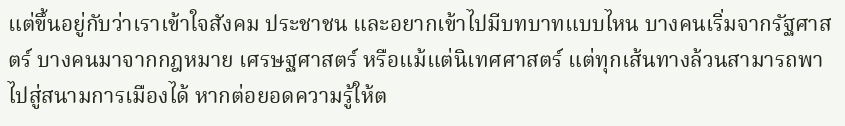แต่ขึ้นอยู่กับว่าเราเข้าใจสังคม ประชาชน และอยากเข้าไปมีบทบาทแบบไหน บางคนเริ่มจากรัฐศาสตร์ บางคนมาจากกฎหมาย เศรษฐศาสตร์ หรือแม้แต่นิเทศศาสตร์ แต่ทุกเส้นทางล้วนสามารถพาไปสู่สนามการเมืองได้ หากต่อยอดความรู้ให้ต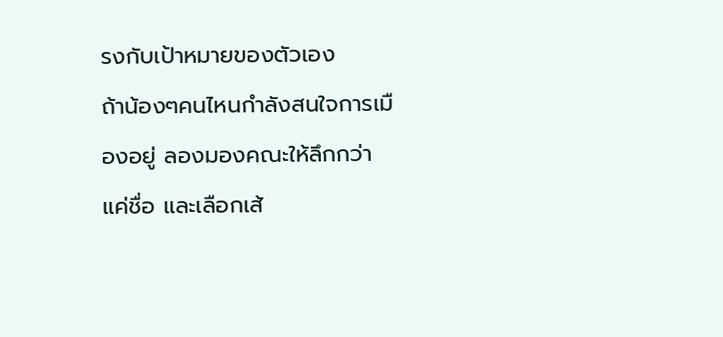รงกับเป้าหมายของตัวเอง
ถ้าน้องๆคนไหนกำลังสนใจการเมืองอยู่ ลองมองคณะให้ลึกกว่าแค่ชื่อ และเลือกเส้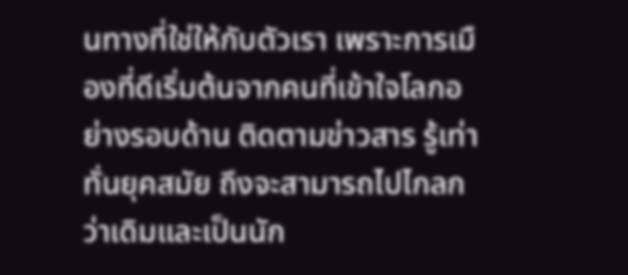นทางที่ใช่ให้กับตัวเรา เพราะการเมืองที่ดีเริ่มต้นจากคนที่เข้าใจโลกอย่างรอบด้าน ติดตามข่าวสาร รู้เท่าทั่นยุคสมัย ถึงจะสามารถไปไกลกว่าเดิมและเป็นนัก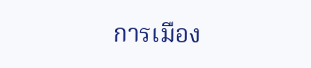การเมือง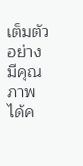เต็มตัวอย่างมีคุณภาพได้ค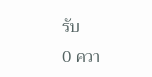รับ
0 ควา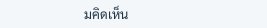มคิดเห็น